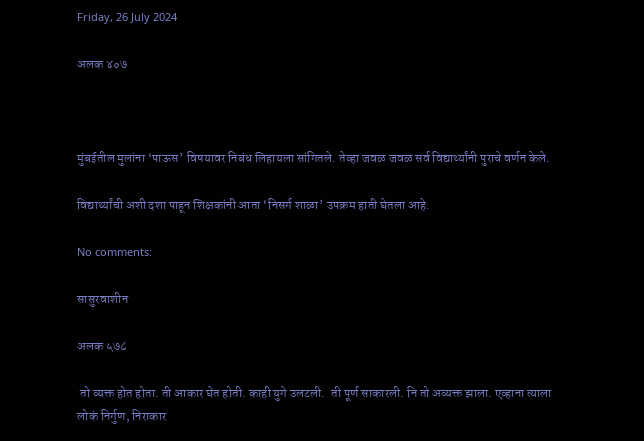Friday, 26 July 2024

अलक ४०७



मुंबईतील मुलांना ‘पाऊस’ विषयावर निबंध लिहायला सांगितले. तेव्हा जवळ जवळ सर्व विद्यार्थ्यांनी पुराचे वर्णन केले.

विद्यार्थ्यांची अशी दशा पाहून शिक्षकांनी आता ‘निसर्ग शाळा’ उपक्रम हाती घेतला आहे.

No comments:

सासुरवाशीन

अलक ५७८

 तो व्यक्त होत होता. ती आकार घेत होती. काही युगे उलटली.  ती पूर्ण साकारली. नि तो अव्यक्त झाला. एव्हाना त्याला लोकं निर्गुण, निराकार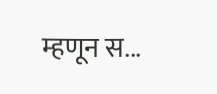म्हणून स...